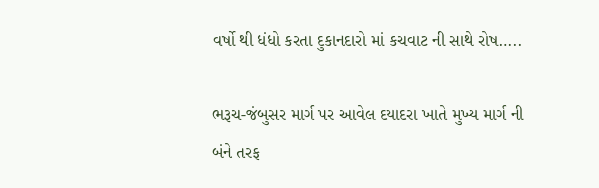વર્ષો થી ધંધો કરતા દુકાનદારો માં કચવાટ ની સાથે રોષ…..

ભરૂચ-જંબુસર માર્ગ પર આવેલ દયાદરા ખાતે મુખ્ય માર્ગ ની બંને તરફ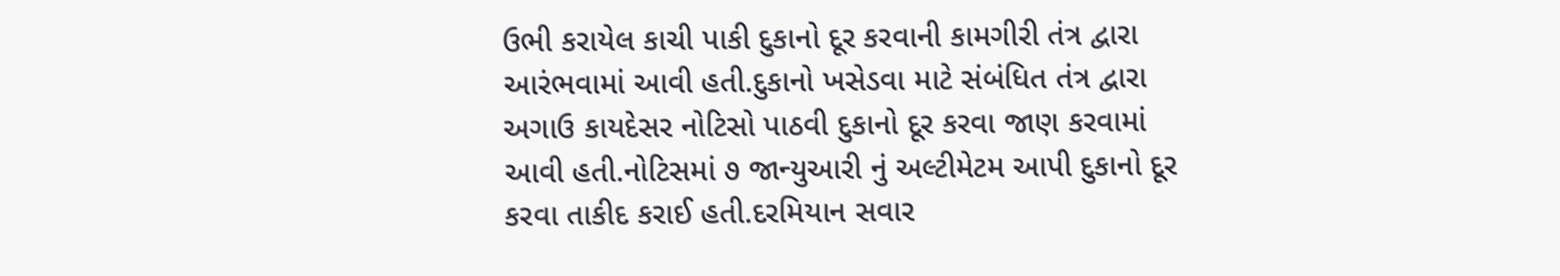ઉભી કરાયેલ કાચી પાકી દુકાનો દૂર કરવાની કામગીરી તંત્ર દ્વારા આરંભવામાં આવી હતી.દુકાનો ખસેડવા માટે સંબંધિત તંત્ર દ્વારા અગાઉ કાયદેસર નોટિસો પાઠવી દુકાનો દૂર કરવા જાણ કરવામાં આવી હતી.નોટિસમાં ૭ જાન્યુઆરી નું અલ્ટીમેટમ આપી દુકાનો દૂર કરવા તાકીદ કરાઈ હતી.દરમિયાન સવાર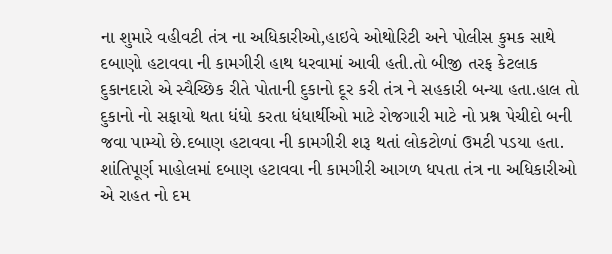ના શુમારે વહીવટી તંત્ર ના અધિકારીઓ,હાઇવે ઓથોરિટી અને પોલીસ કુમક સાથે દબાણો હટાવવા ની કામગીરી હાથ ધરવામાં આવી હતી.તો બીજી તરફ કેટલાક દુકાનદારો એ સ્વૈચ્છિક રીતે પોતાની દુકાનો દૂર કરી તંત્ર ને સહકારી બન્યા હતા.હાલ તો દુકાનો નો સફાયો થતા ધંધો કરતા ધંધાર્થીઓ માટે રોજગારી માટે નો પ્રશ્ન પેચીદો બની જવા પામ્યો છે.દબાણ હટાવવા ની કામગીરી શરૂ થતાં લોકટોળાં ઉમટી પડયા હતા. શાંતિપૂર્ણ માહોલમાં દબાણ હટાવવા ની કામગીરી આગળ ધપતા તંત્ર ના અધિકારીઓ એ રાહત નો દમ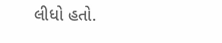લીધો હતો.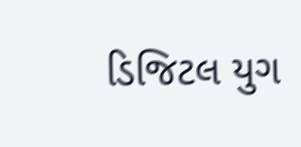ડિજિટલ યુગ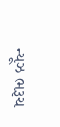ન્યૂઝ ભરૂચ